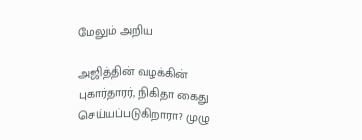மேலும் அறிய

அஜித்தின் வழக்கின் புகார்தாரர், நிகிதா கைது செய்யப்படுகிறாரா? முழு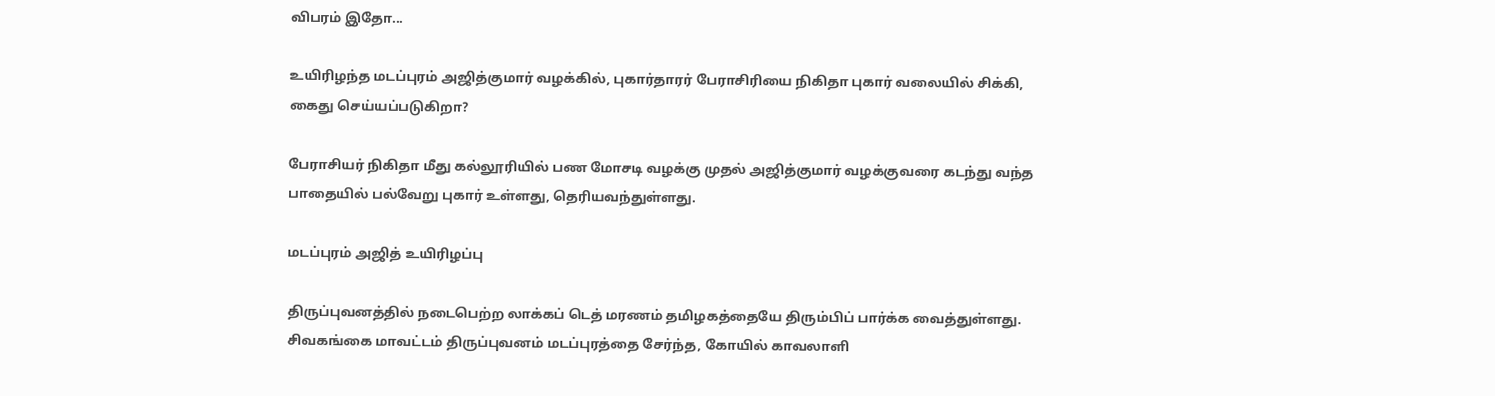விபரம் இதோ...

உயிரிழந்த மடப்புரம் அஜித்குமார் வழக்கில், புகார்தாரர் பேராசிரியை நிகிதா புகார் வலையில் சிக்கி, கைது செய்யப்படுகிறா?

பேராசியர் நிகிதா மீது கல்லூரியில் பண மோசடி வழக்கு முதல் அஜித்குமார் வழக்குவரை கடந்து வந்த பாதையில் பல்வேறு புகார் உள்ளது, தெரியவந்துள்ளது.

மடப்புரம் அஜித் உயிரிழப்பு

திருப்புவனத்தில் நடைபெற்ற லாக்கப் டெத் மரணம் தமிழகத்தையே திரும்பிப் பார்க்க வைத்துள்ளது. சிவகங்கை மாவட்டம் திருப்புவனம் மடப்புரத்தை சேர்ந்த, கோயில் காவலாளி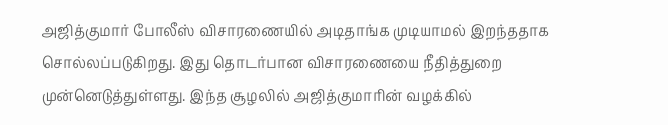அஜித்குமார் போலீஸ் விசாரணையில் அடிதாங்க முடியாமல் இறந்ததாக சொல்லப்படுகிறது. இது தொடர்பான விசாரணையை நீதித்துறை முன்னெடுத்துள்ளது. இந்த சூழலில் அஜித்குமாரின் வழக்கில்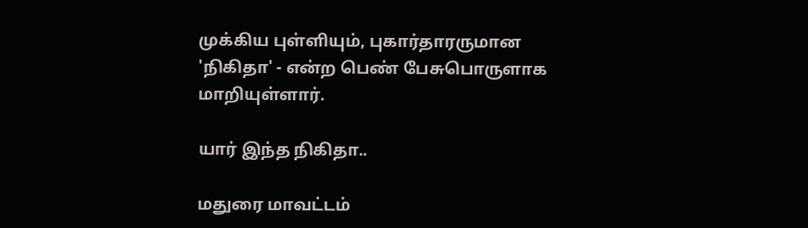முக்கிய புள்ளியும், புகார்தாரருமான 'நிகிதா' - என்ற பெண் பேசுபொருளாக மாறியுள்ளார்.

யார் இந்த நிகிதா..

மதுரை மாவட்டம்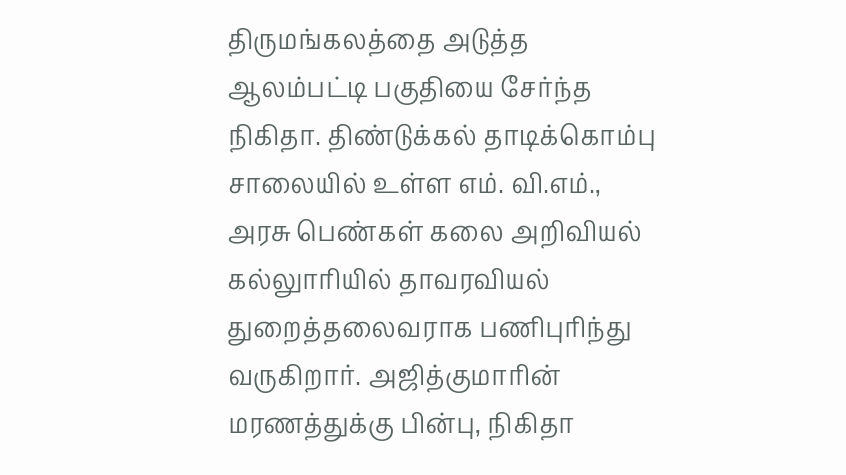திருமங்கலத்தை அடுத்த ஆலம்பட்டி பகுதியை சேர்ந்த நிகிதா. திண்டுக்கல் தாடிக்கொம்பு சாலையில் உள்ள எம். வி.எம்., அரசு பெண்கள் கலை அறிவியல் கல்லுாரியில் தாவரவியல் துறைத்தலைவராக பணிபுரிந்து வருகிறார். அஜித்குமாரின் மரணத்துக்கு பின்பு, நிகிதா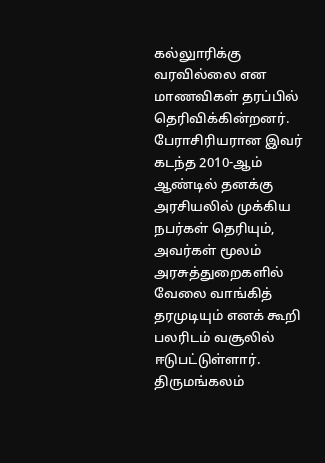கல்லுாரிக்கு வரவில்லை என மாணவிகள் தரப்பில் தெரிவிக்கின்றனர். பேராசிரியரான இவர் கடந்த 2010-ஆம் ஆண்டில் தனக்கு அரசியலில் முக்கிய நபர்கள் தெரியும், அவர்கள் மூலம் அரசுத்துறைகளில் வேலை வாங்கித் தரமுடியும் எனக் கூறி பலரிடம் வசூலில் ஈடுபட்டுள்ளார். திருமங்கலம்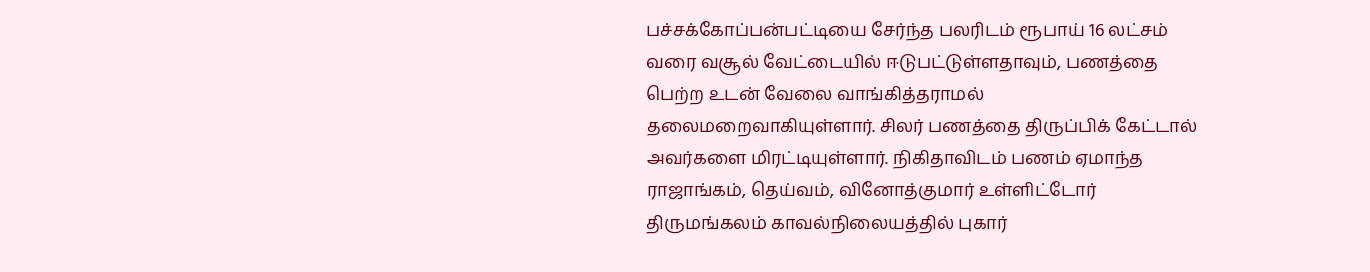பச்சக்கோப்பன்பட்டியை சேர்ந்த பலரிடம் ரூபாய் 16 லட்சம் வரை வசூல் வேட்டையில் ஈடுபட்டுள்ளதாவும், பணத்தை பெற்ற உடன் வேலை வாங்கித்தராமல் தலைமறைவாகியுள்ளார். சிலர் பணத்தை திருப்பிக் கேட்டால் அவர்களை மிரட்டியுள்ளார். நிகிதாவிடம் பணம் ஏமாந்த ராஜாங்கம், தெய்வம், வினோத்குமார் உள்ளிட்டோர் திருமங்கலம் காவல்நிலையத்தில் புகார்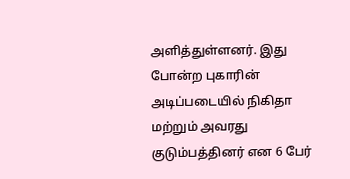அளித்துள்ளனர். இது போன்ற புகாரின் அடிப்படையில் நிகிதா மற்றும் அவரது குடும்பத்தினர் என 6 பேர்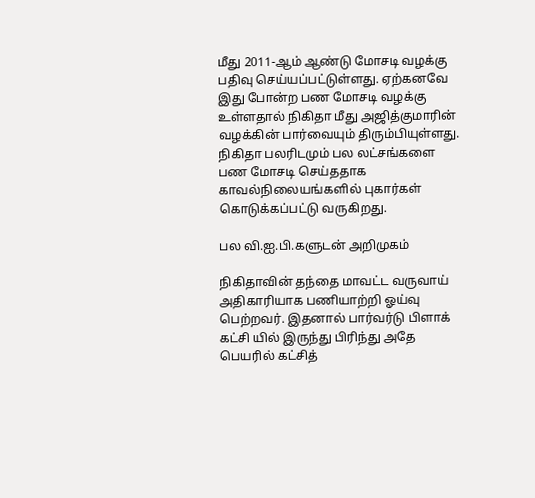மீது 2011-ஆம் ஆண்டு மோசடி வழக்கு பதிவு செய்யப்பட்டுள்ளது. ஏற்கனவே இது போன்ற பண மோசடி வழக்கு உள்ளதால் நிகிதா மீது அஜித்குமாரின் வழக்கின் பார்வையும் திரும்பியுள்ளது. நிகிதா பலரிடமும் பல லட்சங்களை பண மோசடி செய்ததாக காவல்நிலையங்களில் புகார்கள் கொடுக்கப்பட்டு வருகிறது.

பல வி.ஐ.பி.களுடன் அறிமுகம்

நிகிதாவின் தந்தை மாவட்ட வருவாய் அதிகாரியாக பணியாற்றி ஓய்வு பெற்றவர். இதனால் பார்வர்டு பிளாக் கட்சி யில் இருந்து பிரிந்து அதே பெயரில் கட்சித்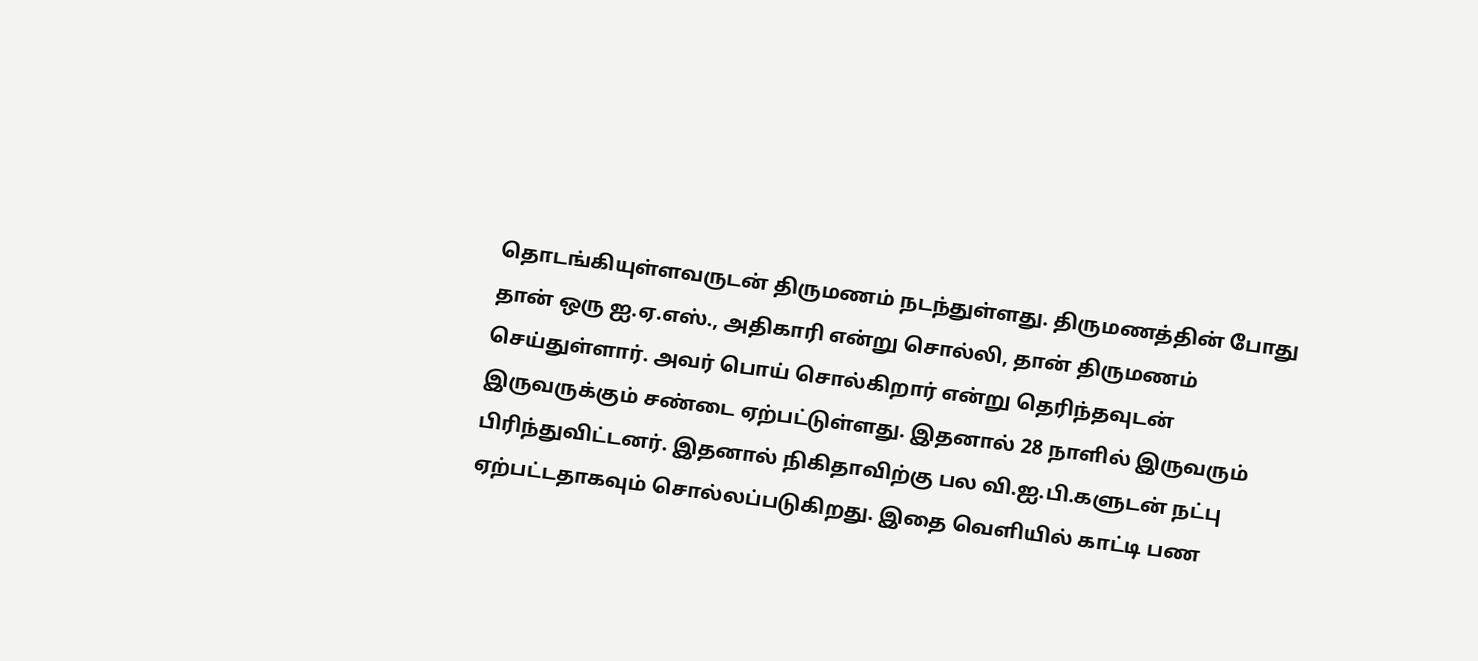தொடங்கியுள்ளவருடன் திருமணம் நடந்துள்ளது. திருமணத்தின் போது தான் ஒரு ஐ.ஏ.எஸ்., அதிகாரி என்று சொல்லி, தான் திருமணம் செய்துள்ளார். அவர் பொய் சொல்கிறார் என்று தெரிந்தவுடன் இருவருக்கும் சண்டை ஏற்பட்டுள்ளது. இதனால் 28 நாளில் இருவரும் பிரிந்துவிட்டனர். இதனால் நிகிதாவிற்கு பல வி.ஐ.பி.களுடன் நட்பு ஏற்பட்டதாகவும் சொல்லப்படுகிறது. இதை வெளியில் காட்டி பண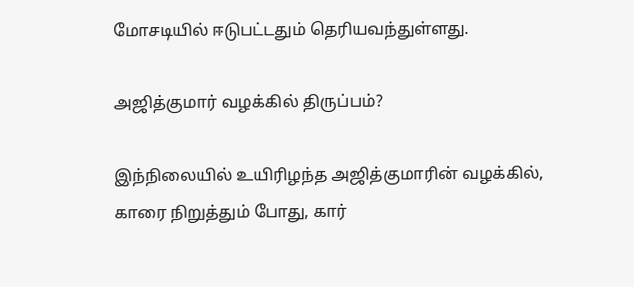மோசடியில் ஈடுபட்டதும் தெரியவந்துள்ளது.

அஜித்குமார் வழக்கில் திருப்பம்?

இந்நிலையில் உயிரிழந்த அஜித்குமாரின் வழக்கில், காரை நிறுத்தும் போது, கார்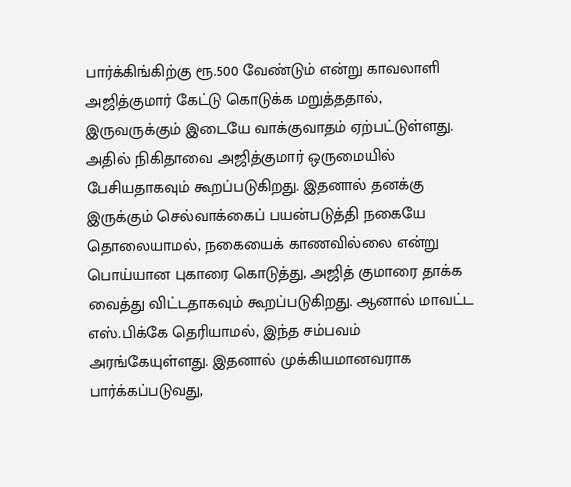பார்க்கிங்கிற்கு ரூ.500 வேண்டும் என்று காவலாளி அஜித்குமார் கேட்டு கொடுக்க மறுத்ததால், இருவருக்கும் இடையே வாக்குவாதம் ஏற்பட்டுள்ளது. அதில் நிகிதாவை அஜித்குமார் ஒருமையில் பேசியதாகவும் கூறப்படுகிறது. இதனால் தனக்கு இருக்கும் செல்வாக்கைப் பயன்படுத்தி நகையே தொலையாமல், நகையைக் காணவில்லை என்று பொய்யான புகாரை கொடுத்து, அஜித் குமாரை தாக்க வைத்து விட்டதாகவும் கூறப்படுகிறது. ஆனால் மாவட்ட எஸ்.பிக்கே தெரியாமல், இந்த சம்பவம் அரங்கேயுள்ளது. இதனால் முக்கியமானவராக பார்க்கப்படுவது,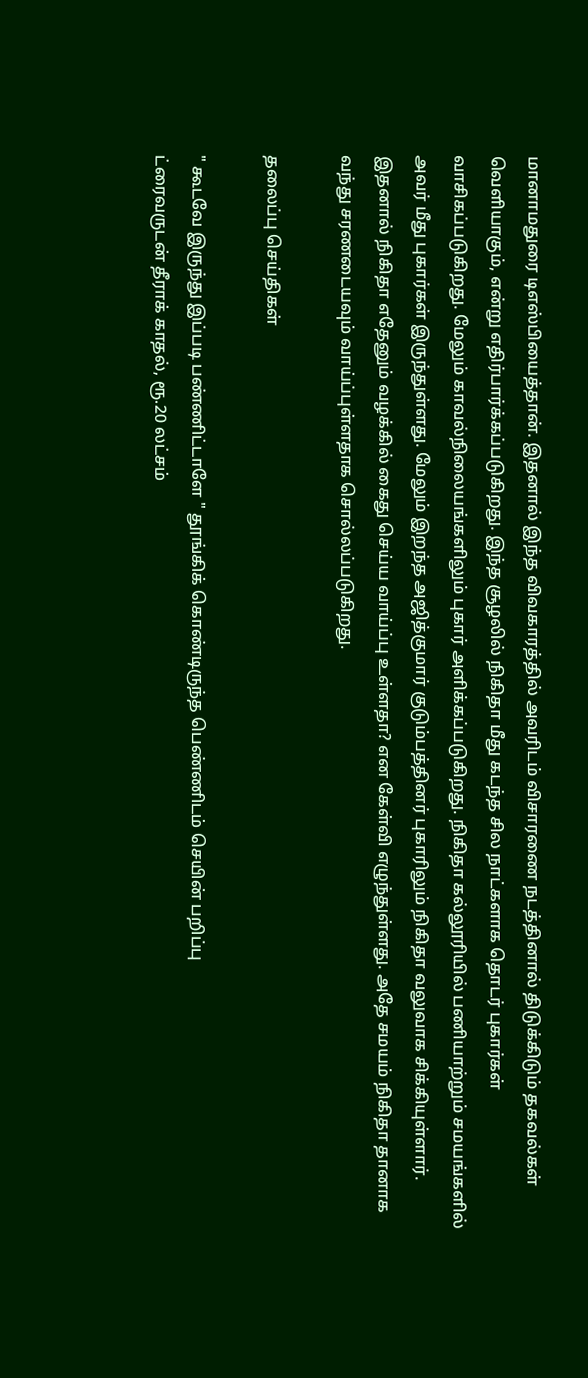மானாமதுரை டிஎஸ்பியைத்தான். இதனால் இந்த விவகாரத்தில் அவரிடம் விசாரணை நடத்தினால் திடுக்கிடும் தகவல்கள் வெளியாகும், என்று எதிர்பார்க்கப்படுகிறது. இந்த சூழலில் நிகிதா மீது கடந்த சில நாட்களாக தொடர் புகார்கள் வாசிகப்படுகிறது. மேலும் காவல்நிலையங்களிலும் புகார் அளிக்கப்படுகிறது. நிகிதா கல்லூரியில் பணியாற்றும் சமயங்களில் அவர் மீது புகார்கள் இருந்துள்ளது. மேலும் இறந்த அஜித்குமார் குடும்பத்தினர் புகாரிலும் நிகிதா வலுவாக சிக்கியுள்ளார். இதனால் நிகிதா எதேனும் வழக்கில் கைது செய்ய வாய்ப்பு உள்ளதா? என கேள்வி எழுந்துள்ளது. அதே சமயம் நிகிதா தானாக வந்து சரணடையவும் வாய்ப்புள்ளதாக சொல்லப்படுகிறது.

தலைப்பு செய்திகள்

" கூடவே இருந்து இப்படி பண்ணிட்டாளே " தூங்கிக் கொண்டிருந்த பெண்ணிடம் செயின் பறிப்பு
ட்ரைவருடன் தீராக் காதல், ரூ.20 லட்சம்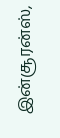இன்சூரன்ஸ்,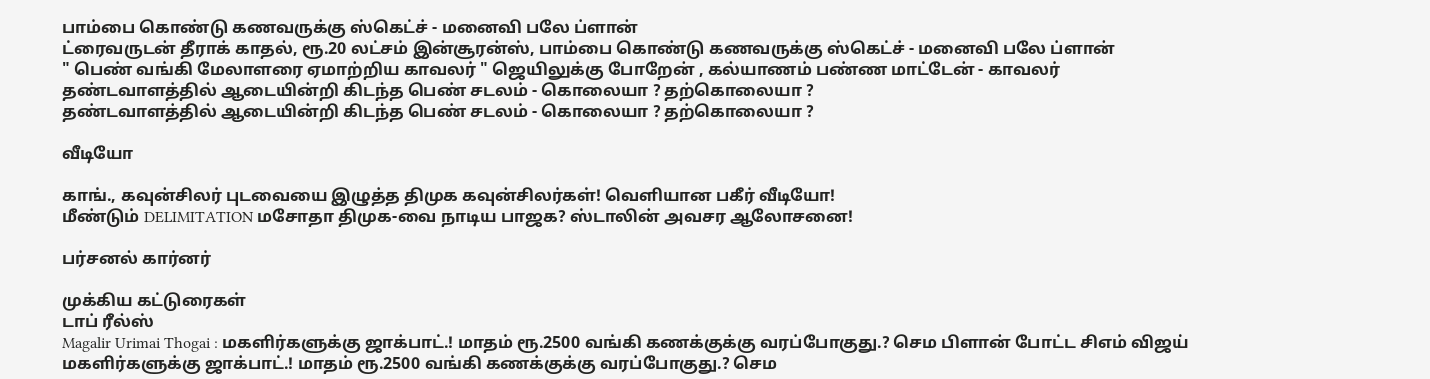பாம்பை கொண்டு கணவருக்கு ஸ்கெட்ச் - மனைவி பலே ப்ளான்
ட்ரைவருடன் தீராக் காதல், ரூ.20 லட்சம் இன்சூரன்ஸ், பாம்பை கொண்டு கணவருக்கு ஸ்கெட்ச் - மனைவி பலே ப்ளான்
" பெண் வங்கி மேலாளரை ஏமாற்றிய காவலர் " ஜெயிலுக்கு போறேன் , கல்யாணம் பண்ண மாட்டேன் - காவலர்
தண்டவாளத்தில் ஆடையின்றி கிடந்த பெண் சடலம் - கொலையா ? தற்கொலையா ?
தண்டவாளத்தில் ஆடையின்றி கிடந்த பெண் சடலம் - கொலையா ? தற்கொலையா ?

வீடியோ

காங்., கவுன்சிலர் புடவையை இழுத்த திமுக கவுன்சிலர்கள்! வெளியான பகீர் வீடியோ!
மீண்டும் DELIMITATION மசோதா திமுக-வை நாடிய பாஜக? ஸ்டாலின் அவசர ஆலோசனை!

பர்சனல் கார்னர்

முக்கிய கட்டுரைகள்
டாப் ரீல்ஸ்
Magalir Urimai Thogai : மகளிர்களுக்கு ஜாக்பாட்.! மாதம் ரூ.2500 வங்கி கணக்குக்கு வரப்போகுது.? செம பிளான் போட்ட சிஎம் விஜய்
மகளிர்களுக்கு ஜாக்பாட்.! மாதம் ரூ.2500 வங்கி கணக்குக்கு வரப்போகுது.? செம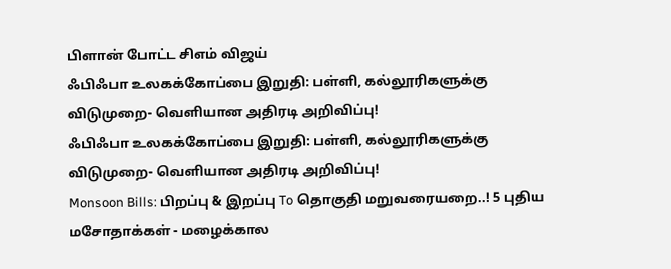பிளான் போட்ட சிஎம் விஜய்
ஃபிஃபா உலகக்கோப்பை இறுதி: பள்ளி, கல்லூரிகளுக்கு விடுமுறை- வெளியான அதிரடி அறிவிப்பு!
ஃபிஃபா உலகக்கோப்பை இறுதி: பள்ளி, கல்லூரிகளுக்கு விடுமுறை- வெளியான அதிரடி அறிவிப்பு!
Monsoon Bills: பிறப்பு & இறப்பு To தொகுதி மறுவரையறை..! 5 புதிய மசோதாக்கள் - மழைக்கால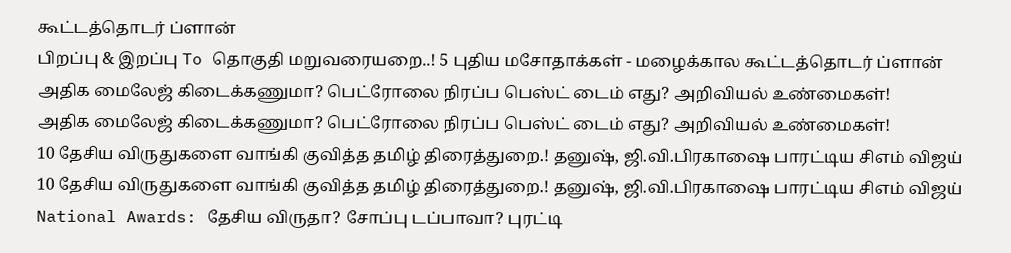கூட்டத்தொடர் ப்ளான்
பிறப்பு & இறப்பு To தொகுதி மறுவரையறை..! 5 புதிய மசோதாக்கள் - மழைக்கால கூட்டத்தொடர் ப்ளான்
அதிக மைலேஜ் கிடைக்கணுமா? பெட்ரோலை நிரப்ப பெஸ்ட் டைம் எது? அறிவியல் உண்மைகள்!
அதிக மைலேஜ் கிடைக்கணுமா? பெட்ரோலை நிரப்ப பெஸ்ட் டைம் எது? அறிவியல் உண்மைகள்!
10 தேசிய விருதுகளை வாங்கி குவித்த தமிழ் திரைத்துறை.! தனுஷ், ஜி.வி.பிரகாஷை பாரட்டிய சிஎம் விஜய்
10 தேசிய விருதுகளை வாங்கி குவித்த தமிழ் திரைத்துறை.! தனுஷ், ஜி.வி.பிரகாஷை பாரட்டிய சிஎம் விஜய்
National Awards: தேசிய விருதா? சோப்பு டப்பாவா? புரட்டி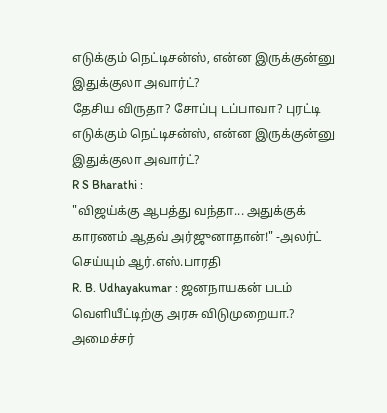எடுக்கும் நெட்டிசன்ஸ், என்ன இருக்குன்னு இதுக்குலா அவார்ட்?
தேசிய விருதா? சோப்பு டப்பாவா? புரட்டி எடுக்கும் நெட்டிசன்ஸ், என்ன இருக்குன்னு இதுக்குலா அவார்ட்?
R S Bharathi :
"விஜய்க்கு ஆபத்து வந்தா... அதுக்குக் காரணம் ஆதவ் அர்ஜுனாதான்!" -அலர்ட் செய்யும் ஆர்.எஸ்.பாரதி
R. B. Udhayakumar : ஜனநாயகன் படம் வெளியீட்டிற்கு அரசு விடுமுறையா.? அமைச்சர்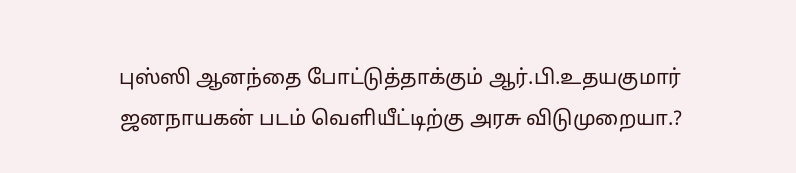புஸ்ஸி ஆனந்தை போட்டுத்தாக்கும் ஆர்.பி.உதயகுமார்
ஜனநாயகன் படம் வெளியீட்டிற்கு அரசு விடுமுறையா.?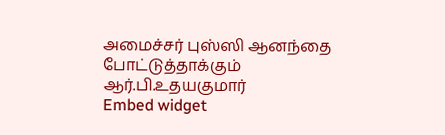அமைச்சர் புஸ்ஸி ஆனந்தை போட்டுத்தாக்கும் ஆர்.பி.உதயகுமார்
Embed widget